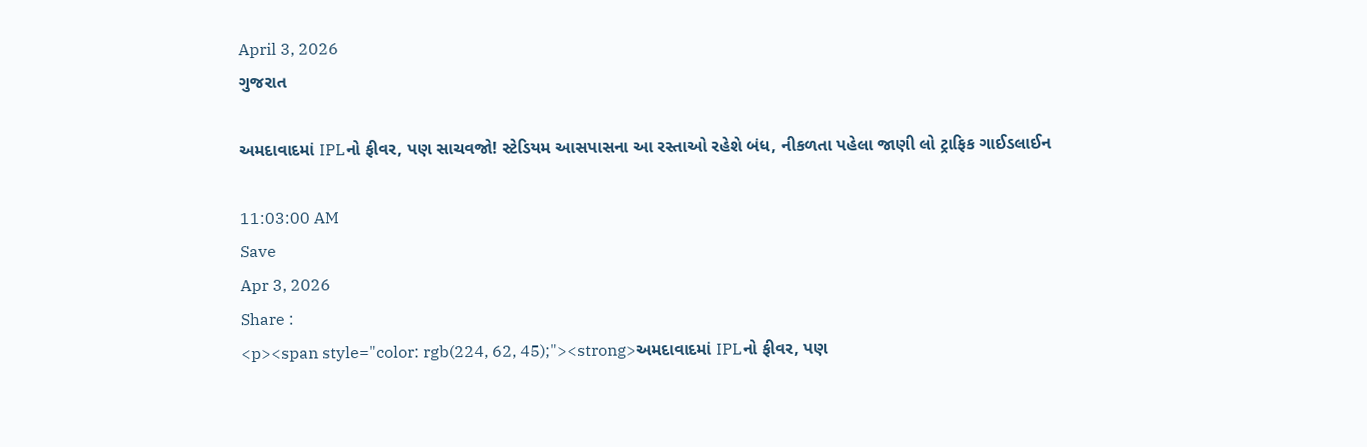April 3, 2026
ગુજરાત

અમદાવાદમાં IPLનો ફીવર, પણ સાચવજો! સ્ટેડિયમ આસપાસના આ રસ્તાઓ રહેશે બંધ, નીકળતા પહેલા જાણી લો ટ્રાફિક ગાઈડલાઈન

11:03:00 AM
Save
Apr 3, 2026
Share :
<p><span style="color: rgb(224, 62, 45);"><strong>અમદાવાદમાં IPLનો ફીવર, પણ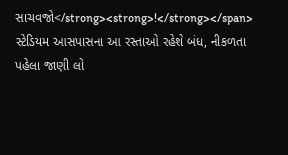સાચવજો</strong><strong>!</strong></span> સ્ટેડિયમ આસપાસના આ રસ્તાઓ રહેશે બંધ, નીકળતા પહેલા જાણી લો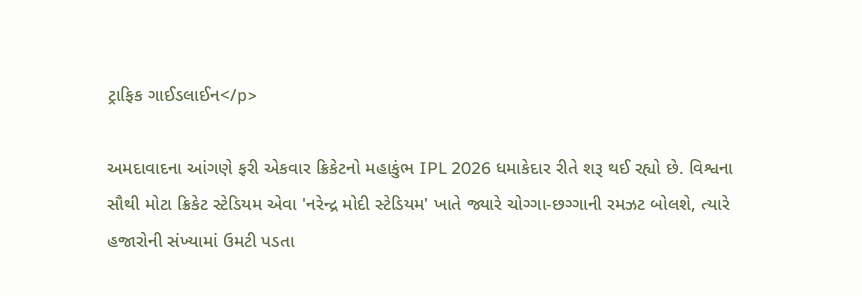ટ્રાફિક ગાઈડલાઈન</p>

અમદાવાદના આંગણે ફરી એકવાર ક્રિકેટનો મહાકુંભ IPL 2026 ધમાકેદાર રીતે શરૂ થઈ રહ્યો છે. વિશ્વના સૌથી મોટા ક્રિકેટ સ્ટેડિયમ એવા 'નરેન્દ્ર મોદી સ્ટેડિયમ' ખાતે જ્યારે ચોગ્ગા-છગ્ગાની રમઝટ બોલશે, ત્યારે હજારોની સંખ્યામાં ઉમટી પડતા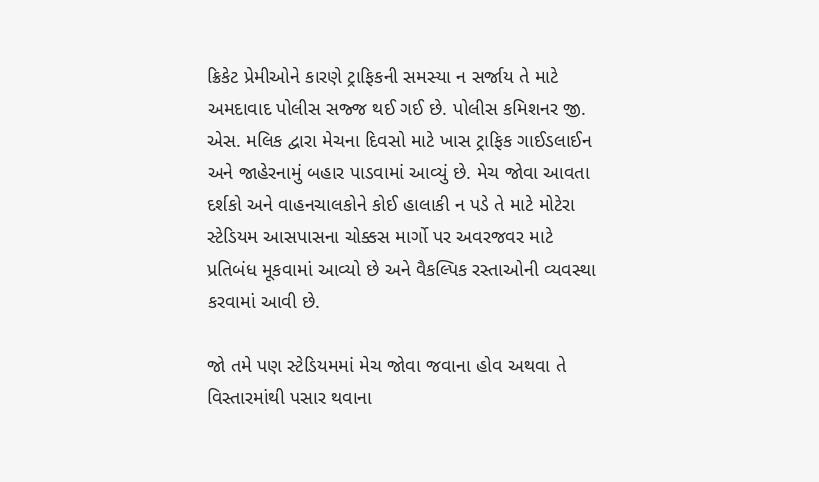ક્રિકેટ પ્રેમીઓને કારણે ટ્રાફિકની સમસ્યા ન સર્જાય તે માટે અમદાવાદ પોલીસ સજ્જ થઈ ગઈ છે. પોલીસ કમિશનર જી. એસ. મલિક દ્વારા મેચના દિવસો માટે ખાસ ટ્રાફિક ગાઈડલાઈન અને જાહેરનામું બહાર પાડવામાં આવ્યું છે. મેચ જોવા આવતા દર્શકો અને વાહનચાલકોને કોઈ હાલાકી ન પડે તે માટે મોટેરા સ્ટેડિયમ આસપાસના ચોક્કસ માર્ગો પર અવરજવર માટે પ્રતિબંધ મૂકવામાં આવ્યો છે અને વૈકલ્પિક રસ્તાઓની વ્યવસ્થા કરવામાં આવી છે.

જો તમે પણ સ્ટેડિયમમાં મેચ જોવા જવાના હોવ અથવા તે વિસ્તારમાંથી પસાર થવાના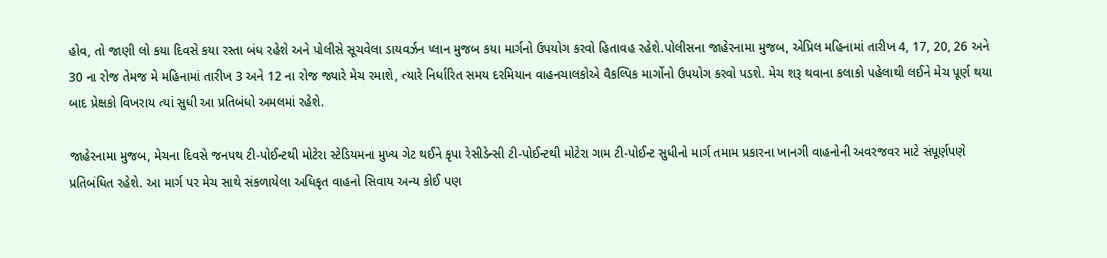હોવ, તો જાણી લો કયા દિવસે કયા રસ્તા બંધ રહેશે અને પોલીસે સૂચવેલા ડાયવર્ઝન પ્લાન મુજબ કયા માર્ગનો ઉપયોગ કરવો હિતાવહ રહેશે.પોલીસના જાહેરનામા મુજબ, એપ્રિલ મહિનામાં તારીખ 4, 17, 20, 26 અને 30 ના રોજ તેમજ મે મહિનામાં તારીખ 3 અને 12 ના રોજ જ્યારે મેચ રમાશે, ત્યારે નિર્ધારિત સમય દરમિયાન વાહનચાલકોએ વૈકલ્પિક માર્ગોનો ઉપયોગ કરવો પડશે. મેચ શરૂ થવાના કલાકો પહેલાથી લઈને મેચ પૂર્ણ થયા બાદ પ્રેક્ષકો વિખરાય ત્યાં સુધી આ પ્રતિબંધો અમલમાં રહેશે.

જાહેરનામા મુજબ, મેચના દિવસે જનપથ ટી-પોઈન્ટથી મોટેરા સ્ટેડિયમના મુખ્ય ગેટ થઈને કૃપા રેસીડેન્સી ટી-પોઈન્ટથી મોટેરા ગામ ટી-પોઈન્ટ સુધીનો માર્ગ તમામ પ્રકારના ખાનગી વાહનોની અવરજવર માટે સંપૂર્ણપણે પ્રતિબંધિત રહેશે. આ માર્ગ પર મેચ સાથે સંકળાયેલા અધિકૃત વાહનો સિવાય અન્ય કોઈ પણ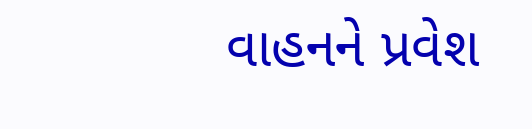વાહનને પ્રવેશ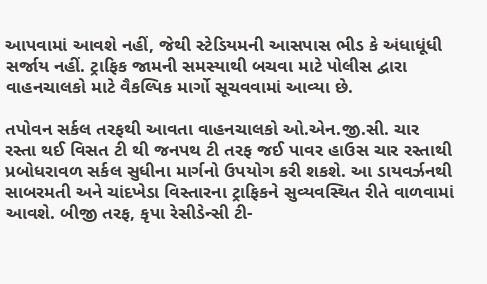આપવામાં આવશે નહીં, જેથી સ્ટેડિયમની આસપાસ ભીડ કે અંધાધૂંધી સર્જાય નહીં. ટ્રાફિક જામની સમસ્યાથી બચવા માટે પોલીસ દ્વારા વાહનચાલકો માટે વૈકલ્પિક માર્ગો સૂચવવામાં આવ્યા છે.

તપોવન સર્કલ તરફથી આવતા વાહનચાલકો ઓ.એન.જી.સી. ચાર રસ્તા થઈ વિસત ટી થી જનપથ ટી તરફ જઈ પાવર હાઉસ ચાર રસ્તાથી પ્રબોધરાવળ સર્કલ સુધીના માર્ગનો ઉપયોગ કરી શકશે. આ ડાયવર્ઝનથી સાબરમતી અને ચાંદખેડા વિસ્તારના ટ્રાફિકને સુવ્યવસ્થિત રીતે વાળવામાં આવશે. બીજી તરફ, કૃપા રેસીડેન્સી ટી-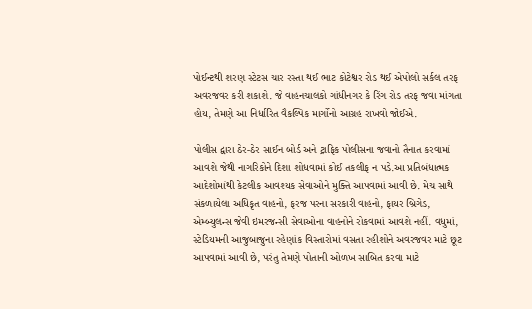પોઈન્ટથી શરણ સ્ટેટસ ચાર રસ્તા થઈ ભાટ કોટેશ્વર રોડ થઈ એપોલો સર્કલ તરફ અવરજવર કરી શકાશે. જે વાહનચાલકો ગાંધીનગર કે રિંગ રોડ તરફ જવા માંગતા હોય, તેમણે આ નિર્ધારિત વૈકલ્પિક માર્ગોનો આગ્રહ રાખવો જોઈએ.

પોલીસ દ્વારા ઠેર-ઠેર સાઈન બોર્ડ અને ટ્રાફિક પોલીસના જવાનો તૈનાત કરવામાં આવશે જેથી નાગરિકોને દિશા શોધવામાં કોઈ તકલીફ ન પડે.આ પ્રતિબંધાત્મક આદેશોમાંથી કેટલીક આવશ્યક સેવાઓને મુક્તિ આપવામાં આવી છે. મેચ સાથે સંકળાયેલા અધિકૃત વાહનો, ફરજ પરના સરકારી વાહનો, ફાયર બ્રિગેડ, એમ્બ્યુલન્સ જેવી ઇમરજન્સી સેવાઓના વાહનોને રોકવામાં આવશે નહીં. વધુમાં, સ્ટેડિયમની આજુબાજુના રહેણાંક વિસ્તારોમાં વસતા રહીશોને અવરજવર માટે છૂટ આપવામાં આવી છે, પરંતુ તેમણે પોતાની ઓળખ સાબિત કરવા માટે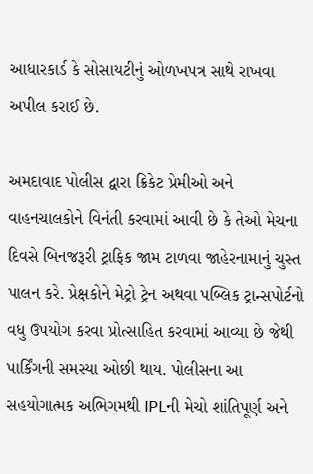આધારકાર્ડ કે સોસાયટીનું ઓળખપત્ર સાથે રાખવા અપીલ કરાઈ છે.

અમદાવાદ પોલીસ દ્વારા ક્રિકેટ પ્રેમીઓ અને વાહનચાલકોને વિનંતી કરવામાં આવી છે કે તેઓ મેચના દિવસે બિનજરૂરી ટ્રાફિક જામ ટાળવા જાહેરનામાનું ચુસ્ત પાલન કરે. પ્રેક્ષકોને મેટ્રો ટ્રેન અથવા પબ્લિક ટ્રાન્સપોર્ટનો વધુ ઉપયોગ કરવા પ્રોત્સાહિત કરવામાં આવ્યા છે જેથી પાર્કિંગની સમસ્યા ઓછી થાય. પોલીસના આ સહયોગાત્મક અભિગમથી IPLની મેચો શાંતિપૂર્ણ અને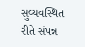સુવ્યવસ્થિત રીતે સંપન્ન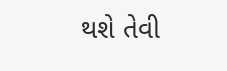થશે તેવી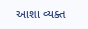આશા વ્યક્ત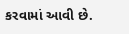કરવામાં આવી છે.